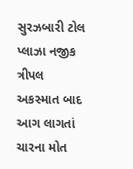સુરઝબારી ટોલ પ્લાઝા નજીક ત્રીપલ અકસ્માત બાદ આગ લાગતાં ચારના મોત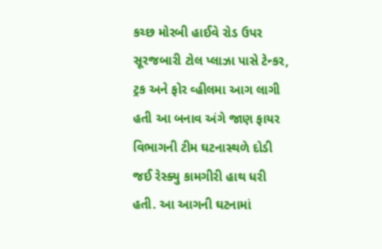કચ્છ મોરબી હાઈવે રોડ ઉપર સૂરજબારી ટોલ પ્લાઝા પાસે ટેન્કર, ટ્રક અને ફોર વ્હીલમા આગ લાગી હતી આ બનાવ અંગે જાણ ફાયર વિભાગની ટીમ ઘટનાસ્થળે દોડી જઈ રેસ્ક્યુ કામગીરી હાથ ધરી હતી. આ આગની ઘટનામાં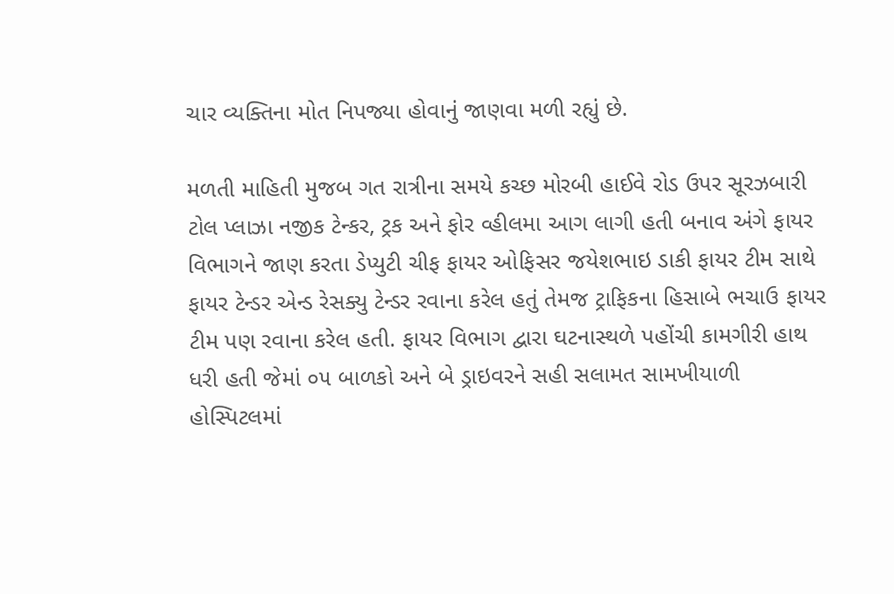ચાર વ્યક્તિના મોત નિપજ્યા હોવાનું જાણવા મળી રહ્યું છે.

મળતી માહિતી મુજબ ગત રાત્રીના સમયે કચ્છ મોરબી હાઈવે રોડ ઉપર સૂરઝબારી ટોલ પ્લાઝા નજીક ટેન્કર, ટ્રક અને ફોર વ્હીલમા આગ લાગી હતી બનાવ અંગે ફાયર વિભાગને જાણ કરતા ડેપ્યુટી ચીફ ફાયર ઓફિસર જયેશભાઇ ડાકી ફાયર ટીમ સાથે ફાયર ટેન્ડર એન્ડ રેસક્યુ ટેન્ડર રવાના કરેલ હતું તેમજ ટ્રાફિકના હિસાબે ભચાઉ ફાયર ટીમ પણ રવાના કરેલ હતી. ફાયર વિભાગ દ્વારા ઘટનાસ્થળે પહોંચી કામગીરી હાથ ધરી હતી જેમાં ૦૫ બાળકો અને બે ડ્રાઇવરને સહી સલામત સામખીયાળી હોસ્પિટલમાં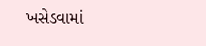ખસેડવામાં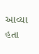આવ્યા હતા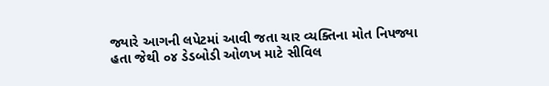જ્યારે આગની લપેટમાં આવી જતા ચાર વ્યક્તિના મોત નિપજ્યા હતા જેથી ૦૪ ડેડબોડી ઓળખ માટે સીવિલ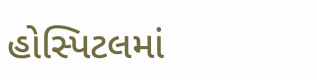હોસ્પિટલમાં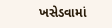ખસેડવામાં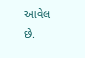આવેલ છે.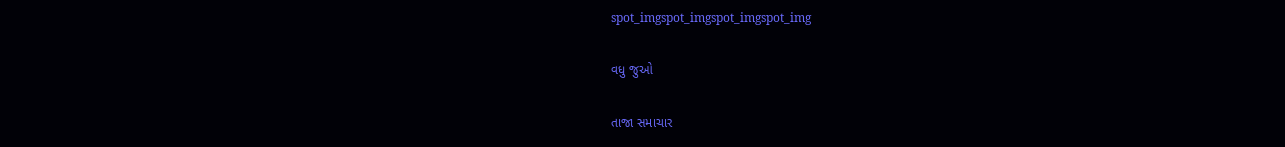spot_imgspot_imgspot_imgspot_img

વધુ જુઓ

તાજા સમાચાર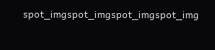spot_imgspot_imgspot_imgspot_img